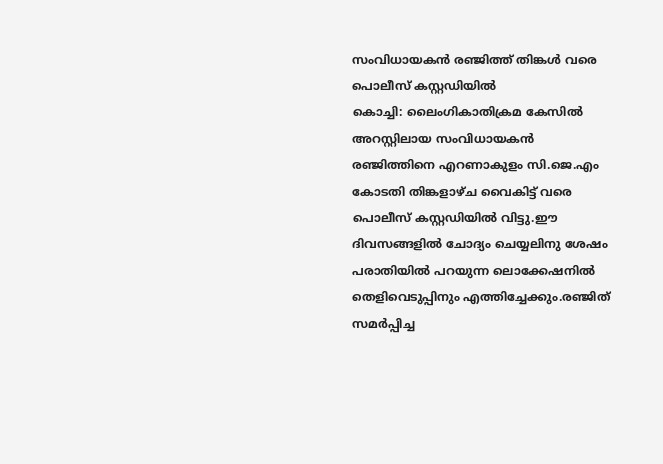സംവിധായകൻ രഞ്ജിത്ത് തിങ്കൾ വരെ പൊലീസ് കസ്റ്റഡിയിൽ
കൊച്ചി: ലൈംഗികാതിക്രമ കേസിൽ അറസ്റ്റിലായ സംവിധായകൻ രഞ്ജിത്തിനെ എറണാകുളം സി.ജെ.എം കോടതി തിങ്കളാഴ്ച വൈകിട്ട് വരെ പൊലീസ് കസ്റ്റഡിയിൽ വിട്ടു.ഈ ദിവസങ്ങളിൽ ചോദ്യം ചെയ്യലിനു ശേഷം പരാതിയിൽ പറയുന്ന ലൊക്കേഷനിൽ തെളിവെടുപ്പിനും എത്തിച്ചേക്കും.രഞ്ജിത് സമർപ്പിച്ച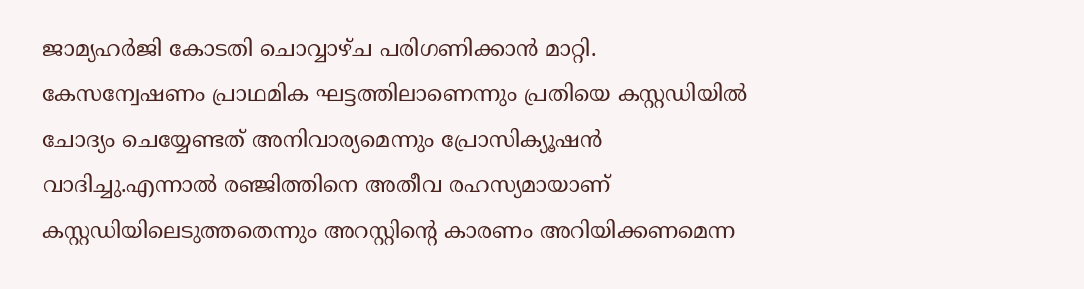ജാമ്യഹർജി കോടതി ചൊവ്വാഴ്ച പരിഗണിക്കാൻ മാറ്റി.
കേസന്വേഷണം പ്രാഥമിക ഘട്ടത്തിലാണെന്നും പ്രതിയെ കസ്റ്റഡിയിൽ ചോദ്യം ചെയ്യേണ്ടത് അനിവാര്യമെന്നും പ്രോസിക്യൂഷൻ വാദിച്ചു.എന്നാൽ രഞ്ജിത്തിനെ അതീവ രഹസ്യമായാണ് കസ്റ്റഡിയിലെടുത്തതെന്നും അറസ്റ്റിന്റെ കാരണം അറിയിക്കണമെന്ന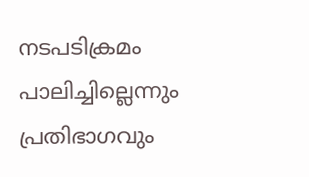നടപടിക്രമം പാലിച്ചില്ലെന്നും പ്രതിഭാഗവും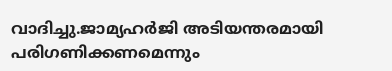വാദിച്ചു.ജാമ്യഹർജി അടിയന്തരമായി പരിഗണിക്കണമെന്നും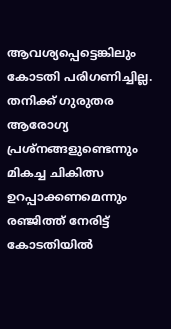ആവശ്യപ്പെട്ടെങ്കിലും കോടതി പരിഗണിച്ചില്ല.
തനിക്ക് ഗുരുതര ആരോഗ്യ പ്രശ്നങ്ങളുണ്ടെന്നും മികച്ച ചികിത്സ ഉറപ്പാക്കണമെന്നും രഞ്ജിത്ത് നേരിട്ട് കോടതിയിൽ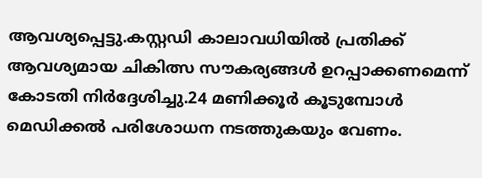ആവശ്യപ്പെട്ടു.കസ്റ്റഡി കാലാവധിയിൽ പ്രതിക്ക് ആവശ്യമായ ചികിത്സ സൗകര്യങ്ങൾ ഉറപ്പാക്കണമെന്ന് കോടതി നിർദ്ദേശിച്ചു.24 മണിക്കൂർ കൂടുമ്പോൾ മെഡിക്കൽ പരിശോധന നടത്തുകയും വേണം.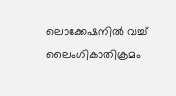ലൊക്കേഷനിൽ വച്ച് ലൈംഗികാതിക്രമം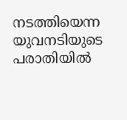നടത്തിയെന്ന യുവനടിയുടെ പരാതിയിൽ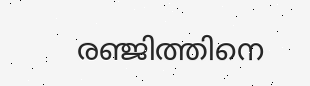രഞ്ജിത്തിനെ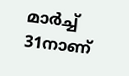മാർച്ച് 31നാണ്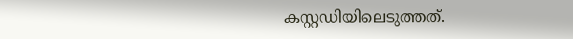കസ്റ്റഡിയിലെടുത്തത്.